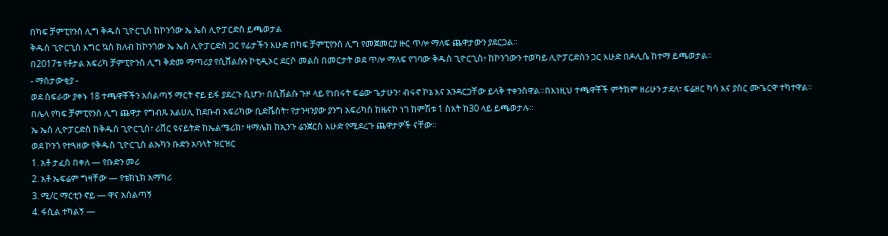በካፍ ቻምፒየንሰ ሊግ ቅዱስ ጊዮርጊስ ከኮንጎው ኤ ኤስ ሊዮፓርድስ ይጫወታል
ቅዱስ ጊዮርጊስ እግር ኳስ ክለብ ከኮንጎው ኤ ኤስ ሊዮፓርድስ ጋር የፊታችን እሁድ በካፍ ቻምፒየንሰ ሊግ የመጀመርያ ዙር ጥሎ ማለፍ ጨዋታውን ያደርጋል።
በ2017ቱ የቶታል አፍሪካ ቻምፒዮንስ ሊግ ቅድመ ማጣሪያ የሲሸልሱን ኮቲዲኦር ደርሶ መልስ በመርታት ወደ ጥሎ ማለፍ የገባው ቅዱስ ጊዮርጊስ፥ ከኮንጎውን ተወካይ ሊዮፓርድስን ጋር እሁድ በዶሊሴ ከተማ ይጫወታል።
- ማሰታውቂያ -
ወደ ስፍራው ያቀኑ 18 ተጫዋቾችን አሰልጣኝ ማርት ኖይ ይፋ ያደረጉ ሲሆን፥ በሲሸልሱ ጉዞ ላይ የነበሩት ፍሬው ጌታሁን፣ ብሩኖ ኮኔ እና አንዳርጋቸው ይላቅ ተቀንሰዋል።በእነዚህ ተጫዋቾች ምትክም ዘሪሁን ታደለ፣ ፍሬዘር ካሳ እና ያስር ሙጌርዋ ተካተዋል።
በሌላ የካፍ ቻምፒየንስ ሊግ ጨዋታ የግብጹ አልሀሊ ከደቡብ አፍሪካው ቢድቬስት፣ የታንዛንያው ያንግ አፍሪካስ ከዜናኮ ነገ ከምሽቱ 1 ስአት ከ30 ላይ ይጫወታሉ።
ኤ ኤስ ሊዮፓርድስ ከቅዱስ ጊዮርጊስ፣ ሪቨር ዩናይትድ ከኤልሜሪክ፣ ዛማሌክ ከኢንጉ ሬንጀርስ እሁድ የሚደረጉ ጨዋታዎች ናቸው።
ወደ ኮንጎ የተጓዘው የቅዱስ ጊዮርጊስ ልኡካን ቡድን አባላት ዝርዝር
1. አቶ ታፈሰ በቀለ — የቡድን መሪ
2. አቶ ኤፍሬም ግዛቸው — የቴክኒክ አማካሪ
3. ሚ/ር ማርቲን ኖይ — ዋና አሰልጣኝ
4. ፋሲል ተካልኝ —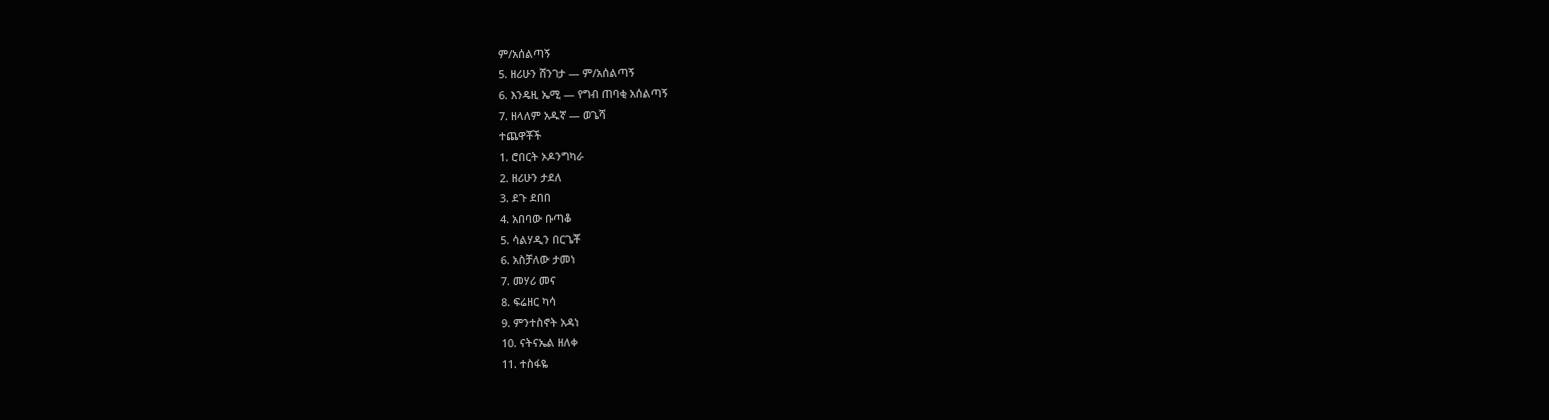ም/አሰልጣኝ
5. ዘሪሁን ሸንገታ — ም/አሰልጣኝ
6. እንዴዚ ኤሚ — የግብ ጠባቂ አሰልጣኝ
7. ዘላለም አዱኛ — ወጌሻ
ተጨዋቾች
1. ሮበርት ኦዶንግካራ
2. ዘሪሁን ታደለ
3. ደጉ ደበበ
4. አበባው ቡጣቆ
5. ሳልሃዲን በርጌቾ
6. አስቻለው ታመነ
7. መሃሪ መና
8. ፍሬዘር ካሳ
9. ምንተስኖት አዳነ
10. ናትናኤል ዘለቀ
11. ተስፋዬ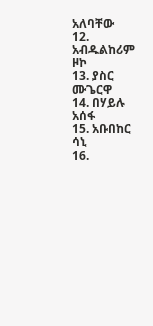አለባቸው
12. አብዱልከሪም ዞኮ
13. ያስር ሙጌርዋ
14. በሃይሉ አሰፋ
15. አቡበከር ሳኒ
16.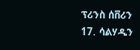ፕሪንስ ሰቨሪን
17. ሳልሃዲን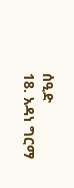ሰዒድ
18. አዳነ ግርማ